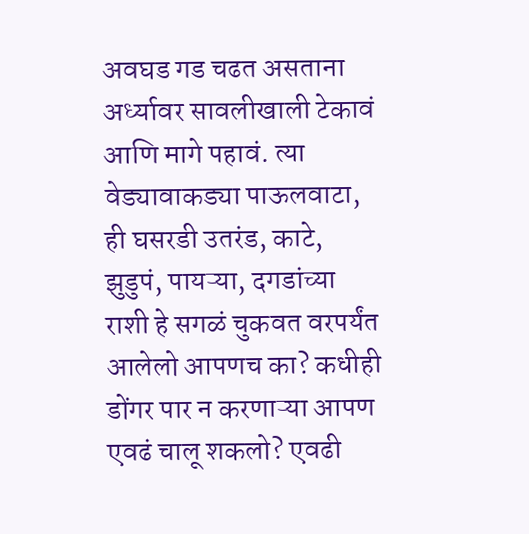अवघड गड चढत असताना अर्ध्यावर सावलीखाली टेकावं आणि मागे पहावं. त्या वेड्यावाकड्या पाऊलवाटा, ही घसरडी उतरंड, काटे, झुडुपं, पायऱ्या, दगडांच्या राशी हे सगळं चुकवत वरपर्यंत आलेलो आपणच का? कधीही डोंगर पार न करणाऱ्या आपण एवढं चालू शकलो? एवढी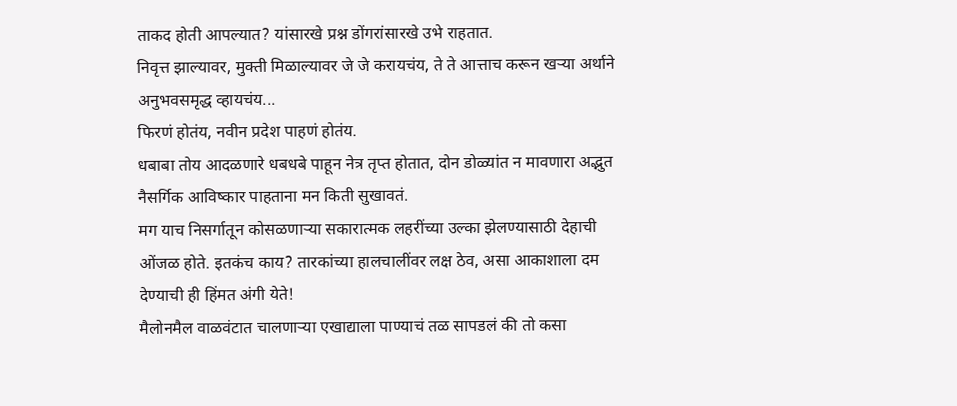ताकद होती आपल्यात? यांसारखे प्रश्न डोंगरांसारखे उभे राहतात.
निवृत्त झाल्यावर, मुक्ती मिळाल्यावर जे जे करायचंय, ते ते आत्ताच करून खऱ्या अर्थाने अनुभवसमृद्ध व्हायचंय...
फिरणं होतंय, नवीन प्रदेश पाहणं होतंय.
धबाबा तोय आदळणारे धबधबे पाहून नेत्र तृप्त होतात, दोन डोळ्यांत न मावणारा अद्भुत नैसर्गिक आविष्कार पाहताना मन किती सुखावतं.
मग याच निसर्गातून कोसळणाऱ्या सकारात्मक लहरींच्या उल्का झेलण्यासाठी देहाची ओंजळ होते. इतकंच काय? तारकांच्या हालचालींवर लक्ष ठेव, असा आकाशाला दम देण्याची ही हिंमत अंगी येते!
मैलोनमैल वाळवंटात चालणाऱ्या एखाद्याला पाण्याचं तळ सापडलं की तो कसा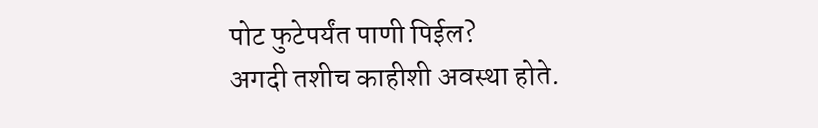पोट फुटेपर्यंत पाणी पिईल?
अगदी तशीच काहीशी अवस्था होते.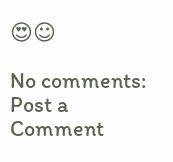😍☺

No comments:
Post a Comment